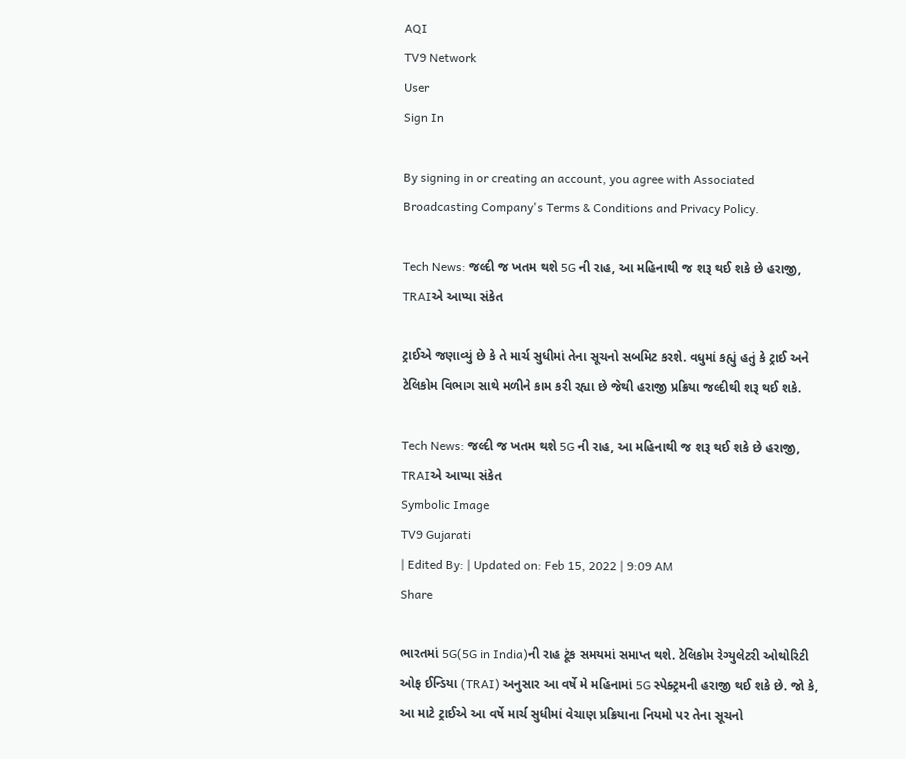AQI
TV9 Network
User
Sign In

By signing in or creating an account, you agree with Associated Broadcasting Company's Terms & Conditions and Privacy Policy.

Tech News: જલ્દી જ ખતમ થશે 5G ની રાહ, આ મહિનાથી જ શરૂ થઈ શકે છે હરાજી, TRAIએ આપ્યા સંકેત

ટ્રાઈએ જણાવ્યું છે કે તે માર્ચ સુધીમાં તેના સૂચનો સબમિટ કરશે. વધુમાં કહ્યું હતું કે ટ્રાઈ અને ટેલિકોમ વિભાગ સાથે મળીને કામ કરી રહ્યા છે જેથી હરાજી પ્રક્રિયા જલ્દીથી શરૂ થઈ શકે.

Tech News: જલ્દી જ ખતમ થશે 5G ની રાહ, આ મહિનાથી જ શરૂ થઈ શકે છે હરાજી, TRAIએ આપ્યા સંકેત
Symbolic Image
TV9 Gujarati
| Edited By: | Updated on: Feb 15, 2022 | 9:09 AM
Share

ભારતમાં 5G(5G in India)ની રાહ ટૂંક સમયમાં સમાપ્ત થશે. ટેલિકોમ રેગ્યુલેટરી ઓથોરિટી ઓફ ઈન્ડિયા (TRAI) અનુસાર આ વર્ષે મે મહિનામાં 5G સ્પેક્ટ્રમની હરાજી થઈ શકે છે. જો કે, આ માટે ટ્રાઈએ આ વર્ષે માર્ચ સુધીમાં વેચાણ પ્રક્રિયાના નિયમો પર તેના સૂચનો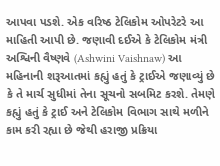આપવા પડશે. એક વરિષ્ઠ ટેલિકોમ ઓપરેટરે આ માહિતી આપી છે. જણાવી દઈએ કે ટેલિકોમ મંત્રી અશ્વિની વૈષ્ણવે (Ashwini Vaishnaw) આ મહિનાની શરૂઆતમાં કહ્યું હતું કે ટ્રાઈએ જણાવ્યું છે કે તે માર્ચ સુધીમાં તેના સૂચનો સબમિટ કરશે. તેમણે કહ્યું હતું કે ટ્રાઈ અને ટેલિકોમ વિભાગ સાથે મળીને કામ કરી રહ્યા છે જેથી હરાજી પ્રક્રિયા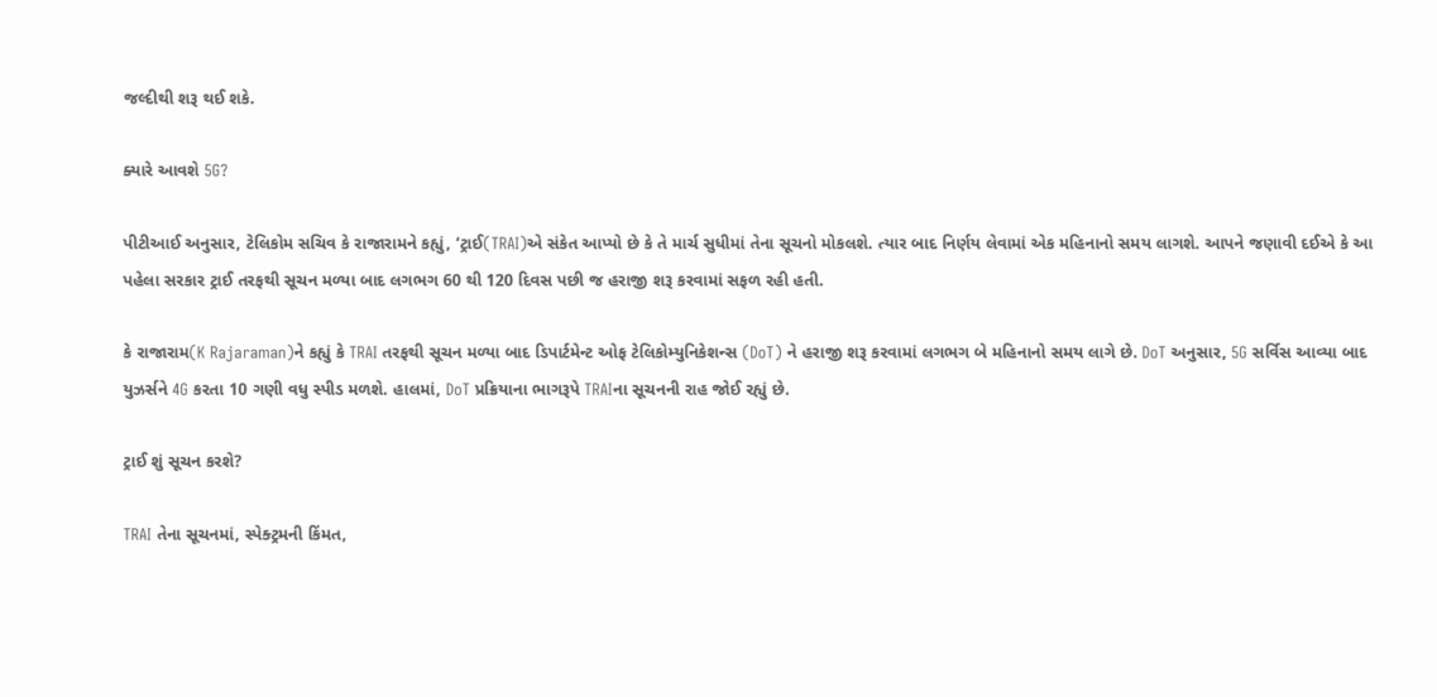જલ્દીથી શરૂ થઈ શકે.

ક્યારે આવશે 5G?

પીટીઆઈ અનુસાર, ટેલિકોમ સચિવ કે રાજારામને કહ્યું, ‘ટ્રાઈ(TRAI)એ સંકેત આપ્યો છે કે તે માર્ચ સુધીમાં તેના સૂચનો મોકલશે. ત્યાર બાદ નિર્ણય લેવામાં એક મહિનાનો સમય લાગશે. આપને જણાવી દઈએ કે આ પહેલા સરકાર ટ્રાઈ તરફથી સૂચન મળ્યા બાદ લગભગ 60 થી 120 દિવસ પછી જ હરાજી શરૂ કરવામાં સફળ રહી હતી.

કે રાજારામ(K Rajaraman)ને કહ્યું કે TRAI તરફથી સૂચન મળ્યા બાદ ડિપાર્ટમેન્ટ ઓફ ટેલિકોમ્યુનિકેશન્સ (DoT) ને હરાજી શરૂ કરવામાં લગભગ બે મહિનાનો સમય લાગે છે. DoT અનુસાર, 5G સર્વિસ આવ્યા બાદ યુઝર્સને 4G કરતા 10 ગણી વધુ સ્પીડ મળશે. હાલમાં, DoT પ્રક્રિયાના ભાગરૂપે TRAIના સૂચનની રાહ જોઈ રહ્યું છે.

ટ્રાઈ શું સૂચન કરશે?

TRAI તેના સૂચનમાં, સ્પેક્ટ્રમની કિંમત,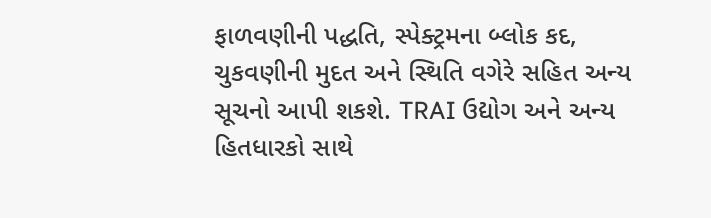ફાળવણીની પદ્ધતિ, સ્પેક્ટ્રમના બ્લોક કદ, ચુકવણીની મુદત અને સ્થિતિ વગેરે સહિત અન્ય સૂચનો આપી શકશે. TRAI ઉદ્યોગ અને અન્ય હિતધારકો સાથે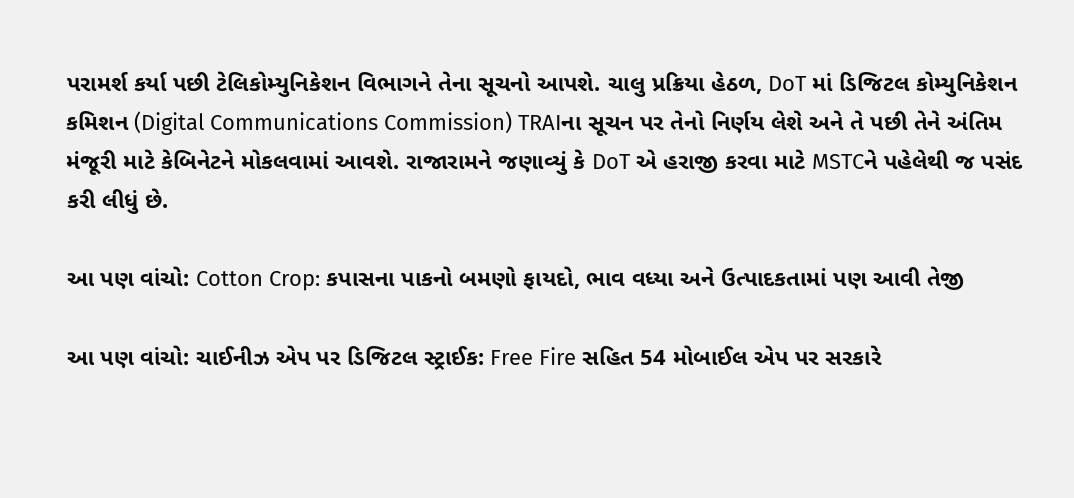પરામર્શ કર્યા પછી ટેલિકોમ્યુનિકેશન વિભાગને તેના સૂચનો આપશે. ચાલુ પ્રક્રિયા હેઠળ, DoT માં ડિજિટલ કોમ્યુનિકેશન કમિશન (Digital Communications Commission) TRAIના સૂચન પર તેનો નિર્ણય લેશે અને તે પછી તેને અંતિમ મંજૂરી માટે કેબિનેટને મોકલવામાં આવશે. રાજારામને જણાવ્યું કે DoT એ હરાજી કરવા માટે MSTCને પહેલેથી જ પસંદ કરી લીધું છે.

આ પણ વાંચો: Cotton Crop: કપાસના પાકનો બમણો ફાયદો, ભાવ વધ્યા અને ઉત્પાદકતામાં પણ આવી તેજી

આ પણ વાંચો: ચાઈનીઝ એપ પર ડિજિટલ સ્ટ્રાઈક: Free Fire સહિત 54 મોબાઈલ એપ પર સરકારે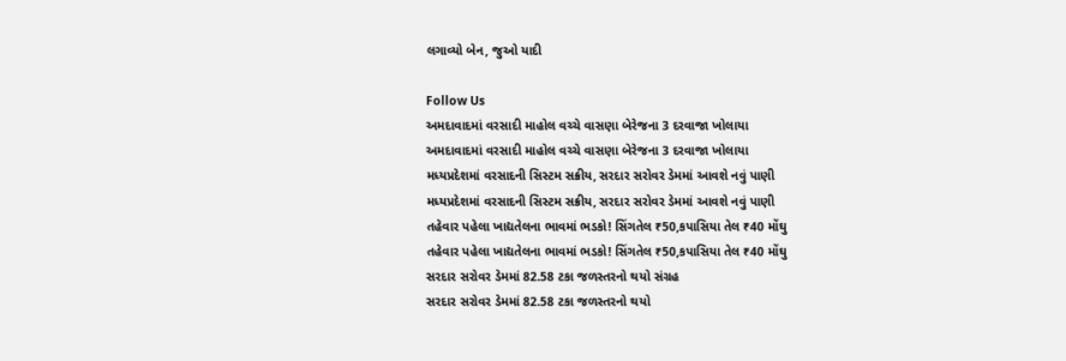લગાવ્યો બેન, જુઓ યાદી

Follow Us
અમદાવાદમાં વરસાદી માહોલ વચ્ચે વાસણા બેરેજના 3 દરવાજા ખોલાયા
અમદાવાદમાં વરસાદી માહોલ વચ્ચે વાસણા બેરેજના 3 દરવાજા ખોલાયા
મધ્યપ્રદેશમાં વરસાદની સિસ્ટમ સક્રીય, સરદાર સરોવર ડેમમાં આવશે નવું પાણી
મધ્યપ્રદેશમાં વરસાદની સિસ્ટમ સક્રીય, સરદાર સરોવર ડેમમાં આવશે નવું પાણી
તહેવાર પહેલા ખાદ્યતેલના ભાવમાં ભડકો! સિંગતેલ ₹50,કપાસિયા તેલ ₹40 મોંઘુ
તહેવાર પહેલા ખાદ્યતેલના ભાવમાં ભડકો! સિંગતેલ ₹50,કપાસિયા તેલ ₹40 મોંઘુ
સરદાર સરોવર ડેમમાં 82.58 ટકા જળસ્તરનો થયો સંગ્રહ
સરદાર સરોવર ડેમમાં 82.58 ટકા જળસ્તરનો થયો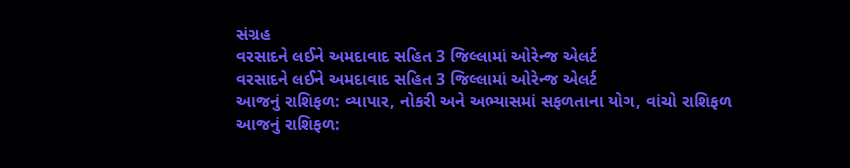સંગ્રહ
વરસાદને લઈને અમદાવાદ સહિત 3 જિલ્લામાં ઓરેન્જ એલર્ટ
વરસાદને લઈને અમદાવાદ સહિત 3 જિલ્લામાં ઓરેન્જ એલર્ટ
આજનું રાશિફળ: વ્યાપાર, નોકરી અને અભ્યાસમાં સફળતાના યોગ, વાંચો રાશિફળ
આજનું રાશિફળ: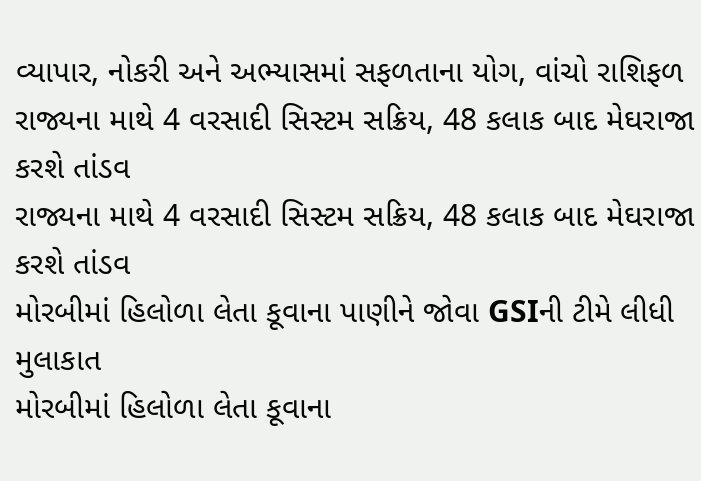વ્યાપાર, નોકરી અને અભ્યાસમાં સફળતાના યોગ, વાંચો રાશિફળ
રાજ્યના માથે 4 વરસાદી સિસ્ટમ સક્રિય, 48 કલાક બાદ મેઘરાજા કરશે તાંડવ
રાજ્યના માથે 4 વરસાદી સિસ્ટમ સક્રિય, 48 કલાક બાદ મેઘરાજા કરશે તાંડવ
મોરબીમાં હિલોળા લેતા કૂવાના પાણીને જોવા GSIની ટીમે લીધી મુલાકાત
મોરબીમાં હિલોળા લેતા કૂવાના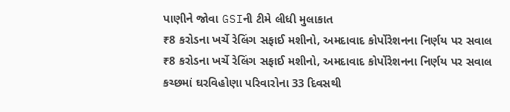પાણીને જોવા GSIની ટીમે લીધી મુલાકાત
₹8 કરોડના ખર્ચે રેલિંગ સફાઈ મશીનો, અમદાવાદ કોર્પોરેશનના નિર્ણય પર સવાલ
₹8 કરોડના ખર્ચે રેલિંગ સફાઈ મશીનો, અમદાવાદ કોર્પોરેશનના નિર્ણય પર સવાલ
કચ્છમાં ઘરવિહોણા પરિવારોના 33 દિવસથી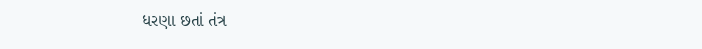ધરણા છતાં તંત્ર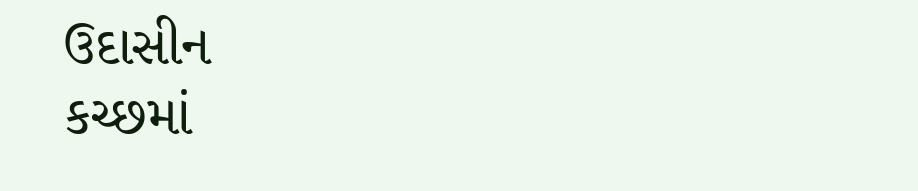ઉદાસીન
કચ્છમાં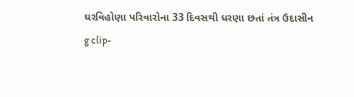ઘરવિહોણા પરિવારોના 33 દિવસથી ધરણા છતાં તંત્ર ઉદાસીન
g clip-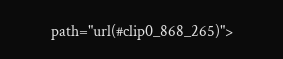path="url(#clip0_868_265)">